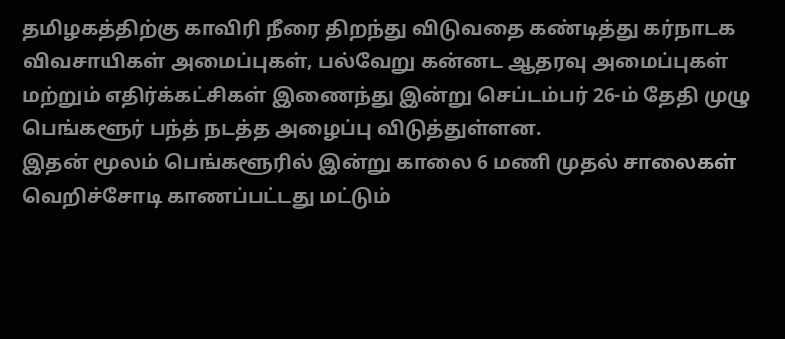தமிழகத்திற்கு காவிரி நீரை திறந்து விடுவதை கண்டித்து கர்நாடக விவசாயிகள் அமைப்புகள், பல்வேறு கன்னட ஆதரவு அமைப்புகள் மற்றும் எதிர்க்கட்சிகள் இணைந்து இன்று செப்டம்பர் 26-ம் தேதி முழு பெங்களூர் பந்த் நடத்த அழைப்பு விடுத்துள்ளன.
இதன் மூலம் பெங்களூரில் இன்று காலை 6 மணி முதல் சாலைகள் வெறிச்சோடி காணப்பட்டது மட்டும்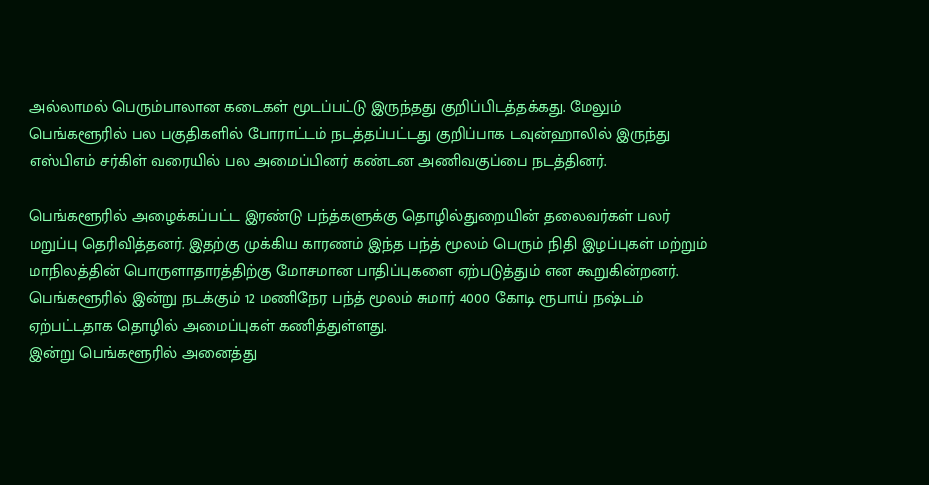அல்லாமல் பெரும்பாலான கடைகள் மூடப்பட்டு இருந்தது குறிப்பிடத்தக்கது. மேலும் பெங்களூரில் பல பகுதிகளில் போராட்டம் நடத்தப்பட்டது குறிப்பாக டவுன்ஹாலில் இருந்து எஸ்பிஎம் சர்கிள் வரையில் பல அமைப்பினர் கண்டன அணிவகுப்பை நடத்தினர்.

பெங்களூரில் அழைக்கப்பட்ட இரண்டு பந்த்களுக்கு தொழில்துறையின் தலைவர்கள் பலர் மறுப்பு தெரிவித்தனர். இதற்கு முக்கிய காரணம் இந்த பந்த் மூலம் பெரும் நிதி இழப்புகள் மற்றும் மாநிலத்தின் பொருளாதாரத்திற்கு மோசமான பாதிப்புகளை ஏற்படுத்தும் என கூறுகின்றனர். பெங்களூரில் இன்று நடக்கும் 12 மணிநேர பந்த் மூலம் சுமார் 4000 கோடி ரூபாய் நஷ்டம் ஏற்பட்டதாக தொழில் அமைப்புகள் கணித்துள்ளது.
இன்று பெங்களூரில் அனைத்து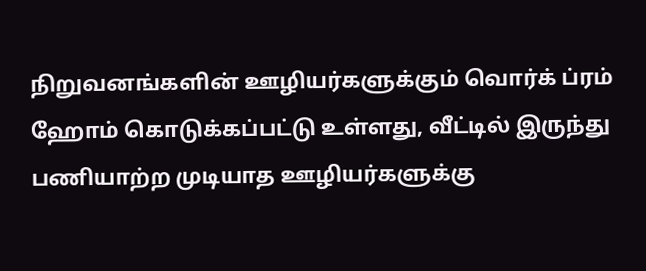நிறுவனங்களின் ஊழியர்களுக்கும் வொர்க் ப்ரம் ஹோம் கொடுக்கப்பட்டு உள்ளது, வீட்டில் இருந்து பணியாற்ற முடியாத ஊழியர்களுக்கு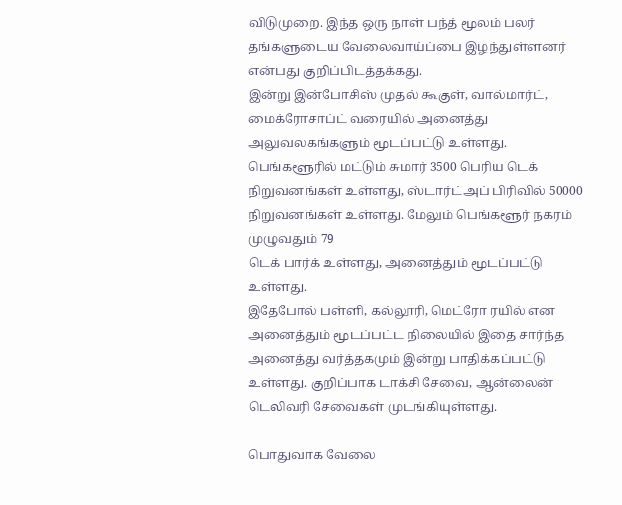விடுமுறை. இந்த ஒரு நாள் பந்த் மூலம் பலர் தங்களுடைய வேலைவாய்ப்பை இழந்துள்ளனர் என்பது குறிப்பிடத்தக்கது.
இன்று இன்போசிஸ் முதல் கூகுள், வால்மார்ட், மைக்ரோசாப்ட் வரையில் அனைத்து அலுவலகங்களும் மூடப்பட்டு உள்ளது. பெங்களூரில் மட்டும் சுமார் 3500 பெரிய டெக் நிறுவனங்கள் உள்ளது, ஸ்டார்ட்அப் பிரிவில் 50000 நிறுவனங்கள் உள்ளது. மேலும் பெங்களூர் நகரம் முழுவதும் 79
டெக் பார்க் உள்ளது, அனைத்தும் மூடப்பட்டு உள்ளது.
இதேபோல் பள்ளி, கல்லூரி, மெட்ரோ ரயில் என அனைத்தும் மூடப்பட்ட நிலையில் இதை சார்ந்த அனைத்து வர்த்தகமும் இன்று பாதிக்கப்பட்டு உள்ளது. குறிப்பாக டாக்சி சேவை, ஆன்லைன் டெலிவரி சேவைகள் முடங்கியுள்ளது.

பொதுவாக வேலை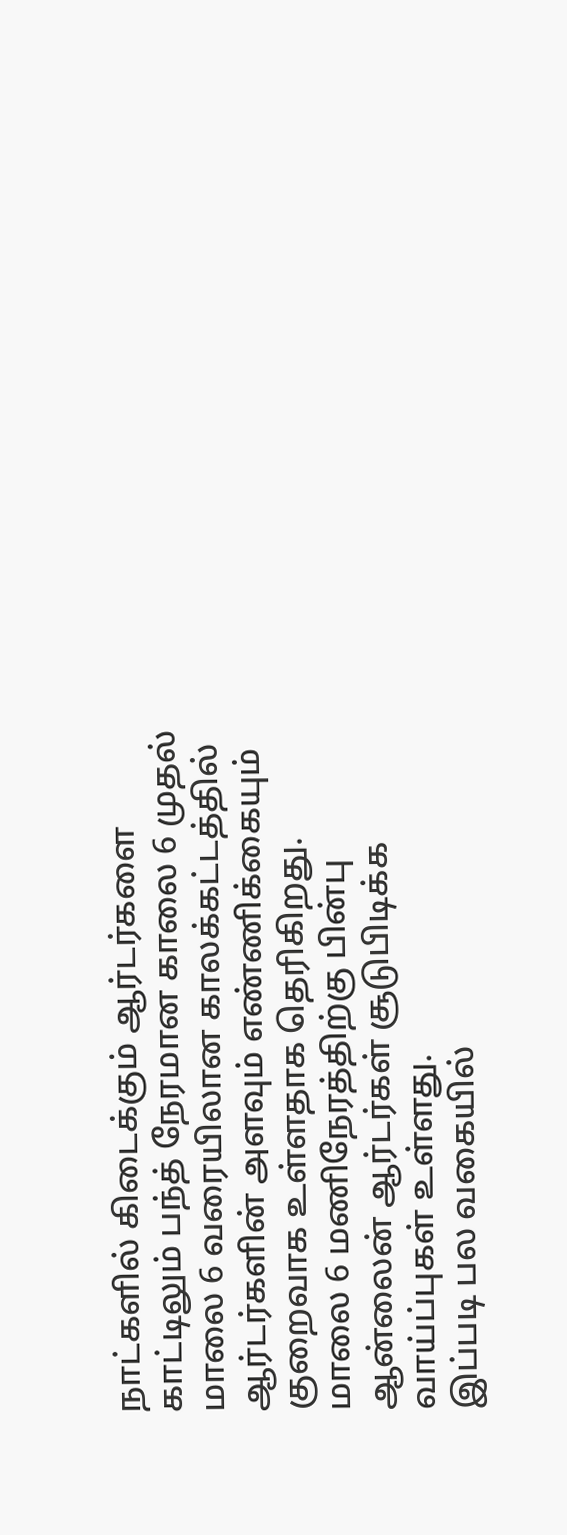நாட்களில் கிடைக்கும் ஆர்டர்களை காட்டிலும் பந்த் நேரமான காலை 6 முதல் மாலை 6 வரையிலான காலக்கட்டத்தில் ஆர்டர்களின் அளவும் எண்ணிக்கையும் குறைவாக உள்ளதாக தெரிகிறது. மாலை 6 மணிநேரத்திற்கு பின்பு ஆன்லைன் ஆர்டர்கள் சூடுபிடிக்க வாய்ப்புகள் உள்ளது.
இப்படி பல வகையில்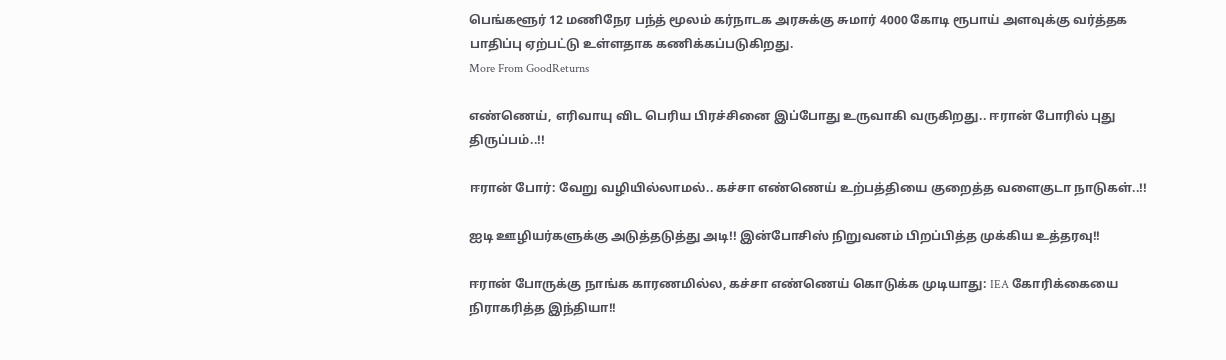பெங்களூர் 12 மணிநேர பந்த் மூலம் கர்நாடக அரசுக்கு சுமார் 4000 கோடி ரூபாய் அளவுக்கு வர்த்தக பாதிப்பு ஏற்பட்டு உள்ளதாக கணிக்கப்படுகிறது.
More From GoodReturns

எண்ணெய், எரிவாயு விட பெரிய பிரச்சினை இப்போது உருவாகி வருகிறது.. ஈரான் போரில் புது திருப்பம்..!!

ஈரான் போர்: வேறு வழியில்லாமல்.. கச்சா எண்ணெய் உற்பத்தியை குறைத்த வளைகுடா நாடுகள்..!!

ஐடி ஊழியர்களுக்கு அடுத்தடுத்து அடி!! இன்போசிஸ் நிறுவனம் பிறப்பித்த முக்கிய உத்தரவு!!

ஈரான் போருக்கு நாங்க காரணமில்ல, கச்சா எண்ணெய் கொடுக்க முடியாது: IEA கோரிக்கையை நிராகரித்த இந்தியா!!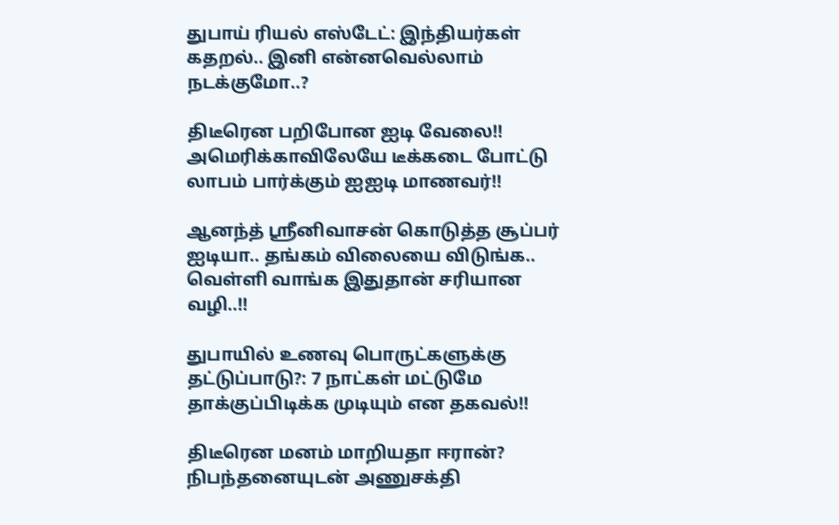துபாய் ரியல் எஸ்டேட்: இந்தியர்கள் கதறல்.. இனி என்னவெல்லாம் நடக்குமோ..?

திடீரென பறிபோன ஐடி வேலை!! அமெரிக்காவிலேயே டீக்கடை போட்டு லாபம் பார்க்கும் ஐஐடி மாணவர்!!

ஆனந்த் ஸ்ரீனிவாசன் கொடுத்த சூப்பர் ஐடியா.. தங்கம் விலையை விடுங்க.. வெள்ளி வாங்க இதுதான் சரியான வழி..!!

துபாயில் உணவு பொருட்களுக்கு தட்டுப்பாடு?: 7 நாட்கள் மட்டுமே தாக்குப்பிடிக்க முடியும் என தகவல்!!

திடீரென மனம் மாறியதா ஈரான்? நிபந்தனையுடன் அணுசக்தி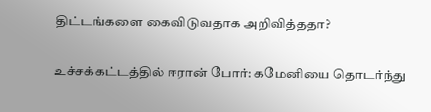திட்டங்களை கைவிடுவதாக அறிவித்ததா?

உச்சக்கட்டத்தில் ஈரான் போர்: கமேனியை தொடர்ந்து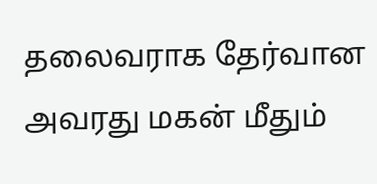தலைவராக தேர்வான அவரது மகன் மீதும்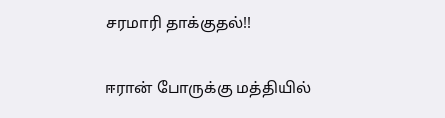சரமாரி தாக்குதல்!!

ஈரான் போருக்கு மத்தியில்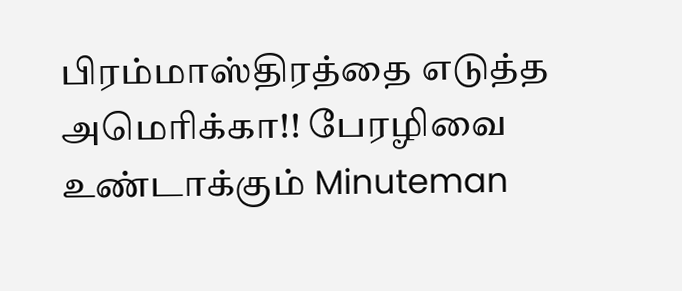பிரம்மாஸ்திரத்தை எடுத்த அமெரிக்கா!! பேரழிவை உண்டாக்கும் Minuteman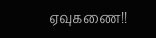ஏவுகணை!!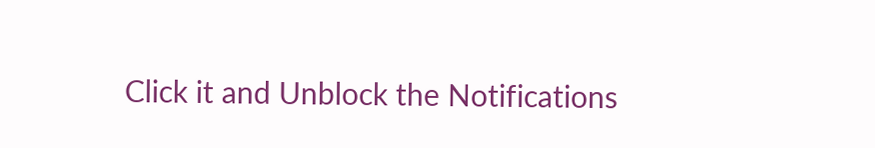Click it and Unblock the Notifications